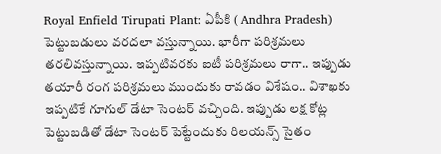Royal Enfield Tirupati Plant: ఏపీకి ( Andhra Pradesh) పెట్టుబడులు వరదలా వస్తున్నాయి. భారీగా పరిశ్రమలు తరలివస్తున్నాయి. ఇప్పటివరకు ఐటీ పరిశ్రమలు రాగా.. ఇప్పుడు తయారీ రంగ పరిశ్రమలు ముందుకు రావడం విశేషం.. విశాఖకు ఇప్పటికే గూగుల్ డేటా సెంటర్ వచ్చింది. ఇప్పుడు లక్ష కోట్ల పెట్టుబడితో డేటా సెంటర్ పెట్టేందుకు రిలయన్స్ సైతం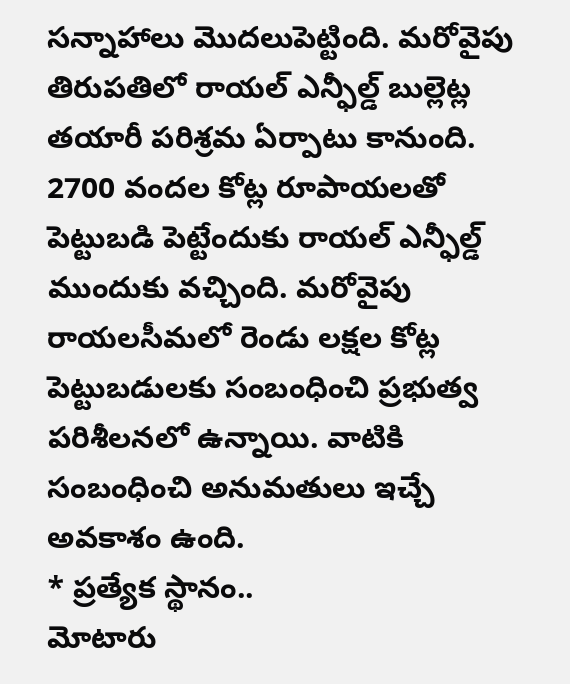సన్నాహాలు మొదలుపెట్టింది. మరోవైపు తిరుపతిలో రాయల్ ఎన్ఫీల్డ్ బుల్లెట్ల తయారీ పరిశ్రమ ఏర్పాటు కానుంది. 2700 వందల కోట్ల రూపాయలతో పెట్టుబడి పెట్టేందుకు రాయల్ ఎన్ఫీల్డ్ ముందుకు వచ్చింది. మరోవైపు రాయలసీమలో రెండు లక్షల కోట్ల పెట్టుబడులకు సంబంధించి ప్రభుత్వ పరిశీలనలో ఉన్నాయి. వాటికి సంబంధించి అనుమతులు ఇచ్చే అవకాశం ఉంది.
* ప్రత్యేక స్థానం..
మోటారు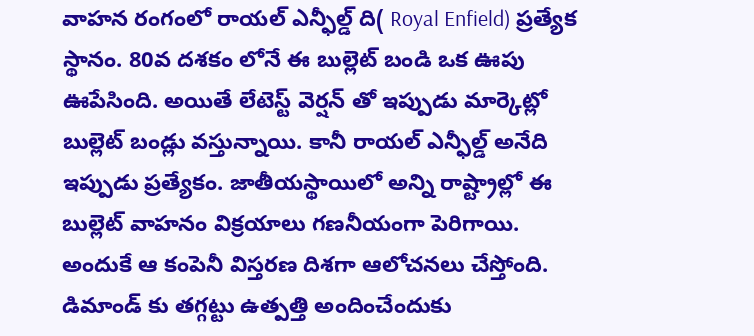వాహన రంగంలో రాయల్ ఎన్ఫీల్డ్ ది( Royal Enfield) ప్రత్యేక స్థానం. 80వ దశకం లోనే ఈ బుల్లెట్ బండి ఒక ఊపు ఊపేసింది. అయితే లేటెస్ట్ వెర్షన్ తో ఇప్పుడు మార్కెట్లో బుల్లెట్ బండ్లు వస్తున్నాయి. కానీ రాయల్ ఎన్ఫీల్డ్ అనేది ఇప్పుడు ప్రత్యేకం. జాతీయస్థాయిలో అన్ని రాష్ట్రాల్లో ఈ బుల్లెట్ వాహనం విక్రయాలు గణనీయంగా పెరిగాయి. అందుకే ఆ కంపెనీ విస్తరణ దిశగా ఆలోచనలు చేస్తోంది. డిమాండ్ కు తగ్గట్టు ఉత్పత్తి అందించేందుకు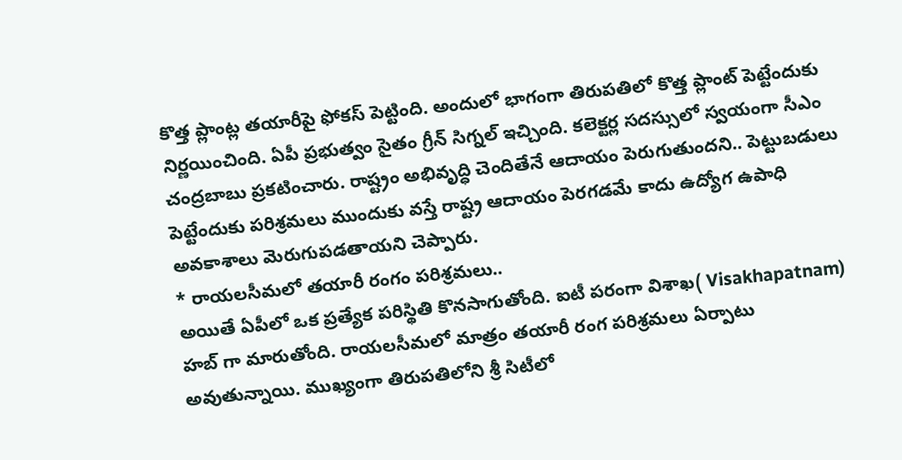కొత్త ప్లాంట్ల తయారీపై ఫోకస్ పెట్టింది. అందులో భాగంగా తిరుపతిలో కొత్త ప్లాంట్ పెట్టేందుకు నిర్ణయించింది. ఏపీ ప్రభుత్వం సైతం గ్రీన్ సిగ్నల్ ఇచ్చింది. కలెక్టర్ల సదస్సులో స్వయంగా సీఎం చంద్రబాబు ప్రకటించారు. రాష్ట్రం అభివృద్ధి చెందితేనే ఆదాయం పెరుగుతుందని.. పెట్టుబడులు పెట్టేందుకు పరిశ్రమలు ముందుకు వస్తే రాష్ట్ర ఆదాయం పెరగడమే కాదు ఉద్యోగ ఉపాధి అవకాశాలు మెరుగుపడతాయని చెప్పారు.
* రాయలసీమలో తయారీ రంగం పరిశ్రమలు..
అయితే ఏపీలో ఒక ప్రత్యేక పరిస్థితి కొనసాగుతోంది. ఐటీ పరంగా విశాఖ( Visakhapatnam) హబ్ గా మారుతోంది. రాయలసీమలో మాత్రం తయారీ రంగ పరిశ్రమలు ఏర్పాటు అవుతున్నాయి. ముఖ్యంగా తిరుపతిలోని శ్రీ సిటీలో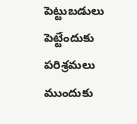పెట్టుబడులు పెట్టేందుకు పరిశ్రమలు ముందుకు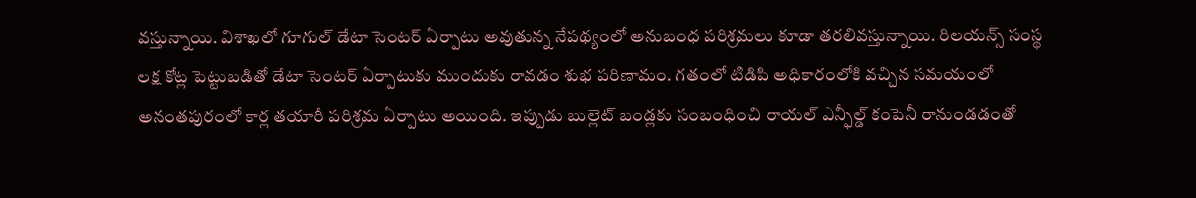వస్తున్నాయి. విశాఖలో గూగుల్ డేటా సెంటర్ ఏర్పాటు అవుతున్న నేపథ్యంలో అనుబంధ పరిశ్రమలు కూడా తరలివస్తున్నాయి. రిలయన్స్ సంస్థ లక్ష కోట్ల పెట్టుబడితో డేటా సెంటర్ ఏర్పాటుకు ముందుకు రావడం శుభ పరిణామం. గతంలో టిడిపి అధికారంలోకి వచ్చిన సమయంలో అనంతపురంలో కార్ల తయారీ పరిశ్రమ ఏర్పాటు అయింది. ఇప్పుడు బుల్లెట్ బండ్లకు సంబంధించి రాయల్ ఎన్ఫీల్డ్ కంపెనీ రానుండడంతో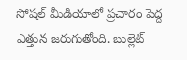సోషల్ మీడియాలో ప్రచారం పెద్ద ఎత్తున జరుగుతోంది. బుల్లెట్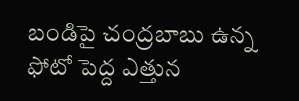బండిపై చంద్రబాబు ఉన్న ఫోటో పెద్ద ఎత్తున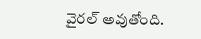వైరల్ అవుతోంది.